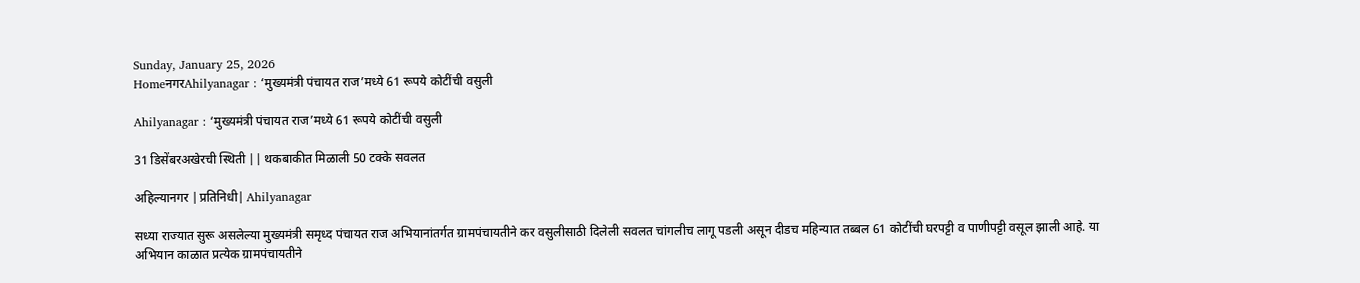Sunday, January 25, 2026
HomeनगरAhilyanagar : ‘मुख्यमंत्री पंचायत राज’मध्ये 61 रूपये कोटींची वसुली

Ahilyanagar : ‘मुख्यमंत्री पंचायत राज’मध्ये 61 रूपये कोटींची वसुली

31 डिसेंबरअखेरची स्थिती || थकबाकीत मिळाली 50 टक्के सवलत

अहिल्यानगर |प्रतिनिधी| Ahilyanagar

सध्या राज्यात सुरू असलेल्या मुख्यमंत्री समृध्द पंचायत राज अभियानांतर्गत ग्रामपंचायतीने कर वसुलीसाठी दिलेली सवलत चांगलीच लागू पडली असून दीडच महिन्यात तब्बल 61 कोटींची घरपट्टी व पाणीपट्टी वसूल झाली आहे. या अभियान काळात प्रत्येक ग्रामपंचायतीने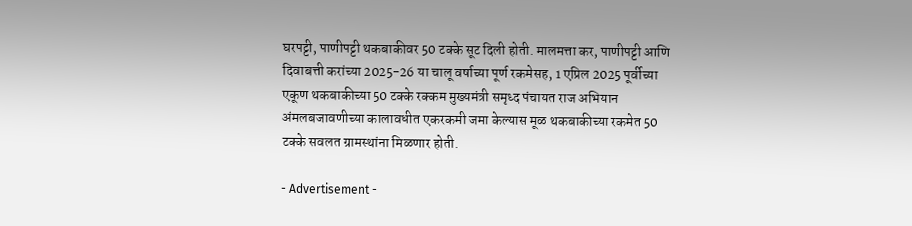घरपट्टी, पाणीपट्टी थकबाकीवर 50 टक्के सूट दिली होती. मालमत्ता कर, पाणीपट्टी आणि दिवाबत्ती करांच्या 2025-26 या चालू वर्षाच्या पूर्ण रकमेसह, 1 एप्रिल 2025 पूर्वीच्या एकूण थकबाकीच्या 50 टक्के रक्कम मुख्यमंत्री समृध्द पंचायत राज अभियान अंमलबजावणीच्या कालावधीत एकरकमी जमा केल्यास मूळ थकबाकीच्या रकमेत 50 टक्के सवलत ग्रामस्थांना मिळणार होती.

- Advertisement -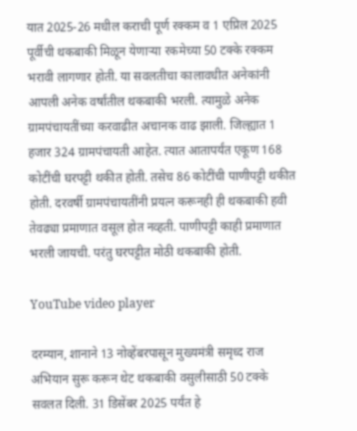यात 2025-26 मधील कराची पूर्ण रक्कम व 1 एप्रिल 2025 पूर्वीची थकबाकी मिळून येणार्‍या रकमेच्या 50 टक्के रक्कम भरावी लागणार होती. या सवलतीचा कालावधीत अनेकांनी आपली अनेक वर्षांतील थकबाकी भरली. त्यामुळे अनेक ग्रामपंचायतींच्या करवाढीत अचानक वाढ झाली. जिल्ह्यात 1 हजार 324 ग्रामपंचायती आहेत. त्यात आतापर्यंत एकूण 168 कोटींची घरपट्टी थकीत होती. तसेच 86 कोटींची पाणीपट्टी थकीत होती. दरवर्षी ग्रामपंचायतींनी प्रयत्न करूनही ही थकबाकी हवी तेवढ्या प्रमाणात वसूल होत नव्हती. पाणीपट्टी काही प्रमाणात भरली जायची. परंतु घरपट्टीत मोठी थकबाकी होती.

YouTube video player

दरम्यान, शानाने 13 नोव्हेंबरपासून मुख्यमंत्री समृध्द राज अभियान सुरू करून थेट थकबाकी वसुलीसाठी 50 टक्के सवलत दिली. 31 डिसेंबर 2025 पर्यंत हे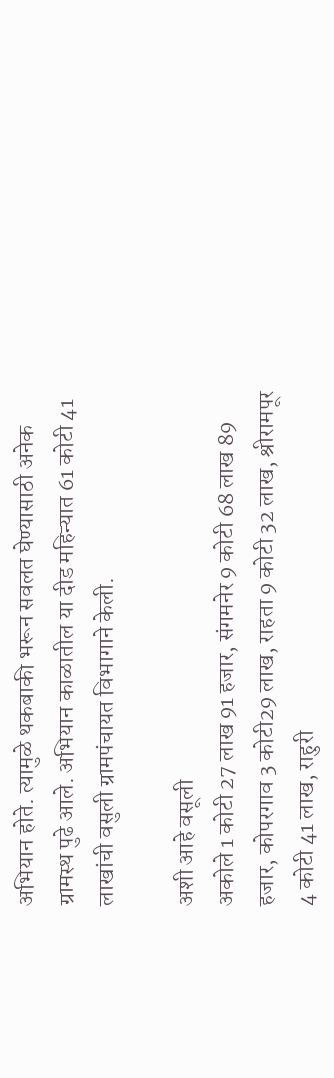अभियान होते. त्यामुळे थकबाकी भरून सवलत घेण्यासाठी अनेक ग्रामस्थ पुढे आले. अभियान काळातील या दीड महिन्यात 61 कोटी 41 लाखांची वसुली ग्रामपंचायत विभागाने केली.

अशी आहे वसूली
अकोले 1 कोटी 27 लाख 91 हजार, संगमनेर 9 कोटी 68 लाख 89 हजार, कोपरगाव 3 कोटी29 लाख, राहता 9 कोटी 32 लाख, श्रीरामपूर 4 कोटी 41 लाख, राहुरी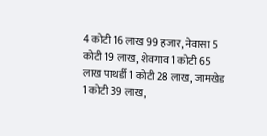4 कोटी 16 लाख 99 हजार, नेवासा 5 कोटी 19 लाख, शेवगाव 1 कोटी 65 लाख पाथर्डी 1 कोटी 28 लाख, जामखेड 1 कोटी 39 लाख,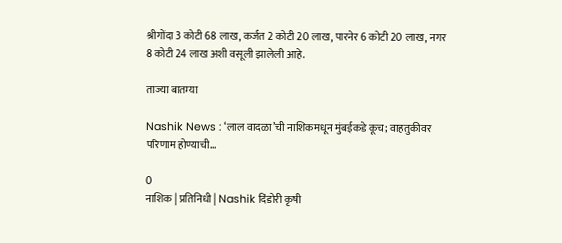श्रीगोंदा 3 कोटी 68 लाख, कर्जत 2 कोटी 20 लाख, पारनेर 6 कोटी 20 लाख, नगर 8 कोटी 24 लाख अशी वसूली झालेली आहे.

ताज्या बातम्या

Nashik News : ‘लाल वादळा’ची नाशिकमधून मुंबईकडे कूच; वाहतुकीवर परिणाम होण्याची...

0
नाशिक | प्रतिनिधी | Nashik दिंडोरी कृषी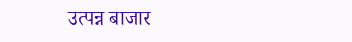उत्पन्न बाजार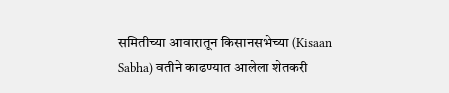समितीच्या आवारातून किसानसभेच्या (Kisaan Sabha) वतीने काढण्यात आलेला शेतकरी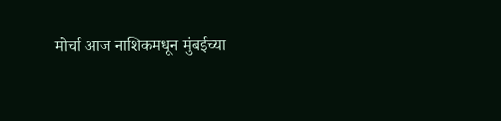मोर्चा आज नाशिकमधून मुंबईच्या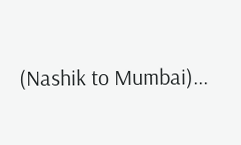(Nashik to Mumbai)...